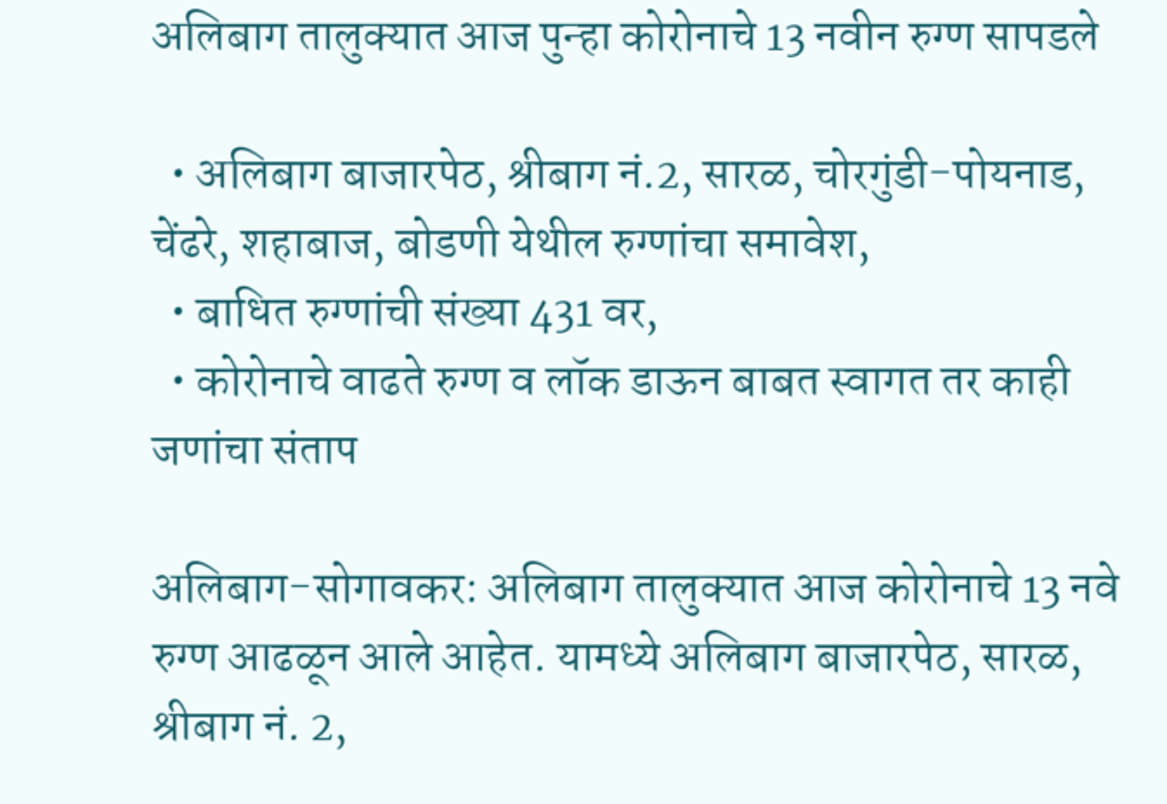अलिबाग तालुक्यात आज पुन्हा कोरोनाचे 13 नवीन रुग्ण सापडले

  • अलिबाग बाजारपेठ, श्रीबाग नं.2, सारळ, चोरगुंडी-पोयनाड, चेंढरे, शहाबाज, बोडणी येथील रुग्णांचा समावेश,
  • बाधित रुग्णांची संख्या 431 वर,
  • कोरोनाचे वाढते रुग्ण व लॉक डाऊन बाबत स्वागत तर काही जणांचा संताप

अलिबाग-सोगावकर: अलिबाग तालुक्यात आज कोरोनाचे 13 नवे रुग्ण आढळून आले आहेत. यामध्ये अलिबाग बाजारपेठ, सारळ, श्रीबाग नं. 2,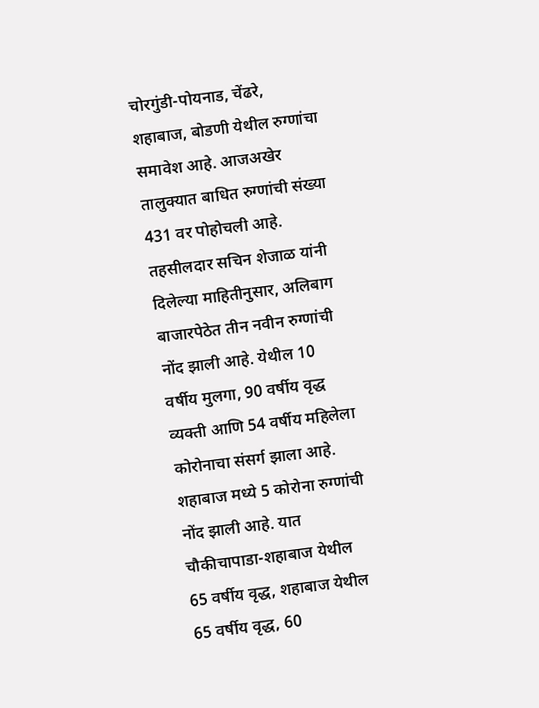चोरगुंडी-पोयनाड, चेंढरे, शहाबाज, बोडणी येथील रुग्णांचा समावेश आहे. आजअखेर तालुक्यात बाधित रुग्णांची संख्या 431 वर पोहोचली आहे.
तहसीलदार सचिन शेजाळ यांनी दिलेल्या माहितीनुसार, अलिबाग बाजारपेठेत तीन नवीन रुग्णांची नोंद झाली आहे. येथील 10 वर्षीय मुलगा, 90 वर्षीय वृद्ध व्यक्ती आणि 54 वर्षीय महिलेला कोरोनाचा संसर्ग झाला आहे. शहाबाज मध्ये 5 कोरोना रुग्णांची नोंद झाली आहे. यात चौकीचापाडा-शहाबाज येथील 65 वर्षीय वृद्ध, शहाबाज येथील 65 वर्षीय वृद्ध, 60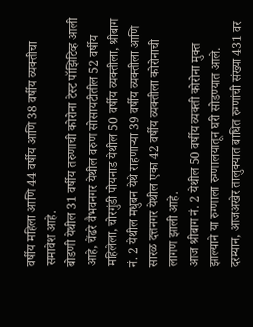वर्षीय महिला आणि 44 वर्षीय आणि 38 वर्षीय व्यक्तीचा समावेश आहे.
बोडणी येथील 31 वर्षीय तरुणाची कोरोना टेस्ट पॉझिटिव्ह आली आहे, चेंढरे वैभवनगर येथील वरुण सोसायटीतील 52 वर्षीय महिलेला, चोरगुंडी पोयनाड येथील 50 वर्षीय व्यक्तीला, श्रीबाग नं. 2 येथील मधुबन येथे राहणार्‍या 39 वर्षीय व्यक्तीला आणि सारळ दत्तनगर येथील एका 42 वर्षीय व्यक्तीला कोरोनाची लागण झाली आहे.
आज श्रीबाग नं. 2 येथील 50 वर्षीय व्यक्ती कोरोना मुक्त झाल्याने या रुग्णाला रुग्णालयातून घरी सोडण्यात आले. दरम्यान, आजअखेर तालुक्यात बाधित रुग्णांची संख्या 431 वर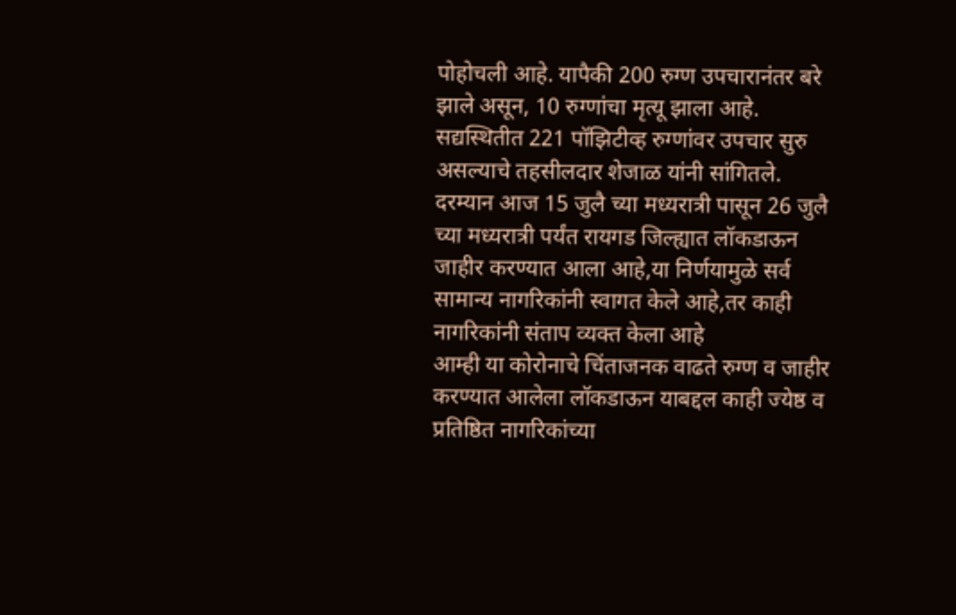पोहोचली आहे. यापैकी 200 रुग्ण उपचारानंतर बरे झाले असून, 10 रुग्णांचा मृत्यू झाला आहे. सद्यस्थितीत 221 पॉझिटीव्ह रुग्णांवर उपचार सुरु असल्याचे तहसीलदार शेजाळ यांनी सांगितले.
दरम्यान आज 15 जुलै च्या मध्यरात्री पासून 26 जुलै च्या मध्यरात्री पर्यंत रायगड जिल्ह्यात लॉकडाऊन जाहीर करण्यात आला आहे,या निर्णयामुळे सर्व सामान्य नागरिकांनी स्वागत केले आहे,तर काही नागरिकांनी संताप व्यक्त केला आहे
आम्ही या कोरोनाचे चिंताजनक वाढते रुग्ण व जाहीर करण्यात आलेला लॉकडाऊन याबद्दल काही ज्येष्ठ व प्रतिष्ठित नागरिकांच्या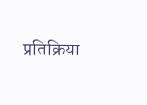प्रतिक्रिया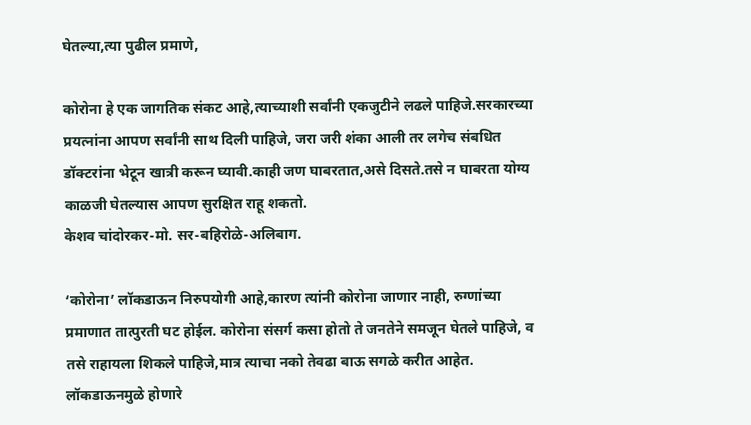घेतल्या,त्या पुढील प्रमाणे,

कोरोना हे एक जागतिक संकट आहे,त्याच्याशी सर्वांनी एकजुटीने लढले पाहिजे.सरकारच्या प्रयत्नांना आपण सर्वांनी साथ दिली पाहिजे, जरा जरी शंका आली तर लगेच संबधित डॉक्टरांना भेटून खात्री करून घ्यावी.काही जण घाबरतात,असे दिसते.तसे न घाबरता योग्य काळजी घेतल्यास आपण सुरक्षित राहू शकतो.
केशव चांदोरकर-मो. सर-बहिरोळे-अलिबाग.

‘कोरोना’ लॉकडाऊन निरुपयोगी आहे,कारण त्यांनी कोरोना जाणार नाही, रुग्णांच्या प्रमाणात तात्पुरती घट होईल. कोरोना संसर्ग कसा होतो ते जनतेने समजून घेतले पाहिजे, व तसे राहायला शिकले पाहिजे,मात्र त्याचा नको तेवढा बाऊ सगळे करीत आहेत. लॉकडाऊनमुळे होणारे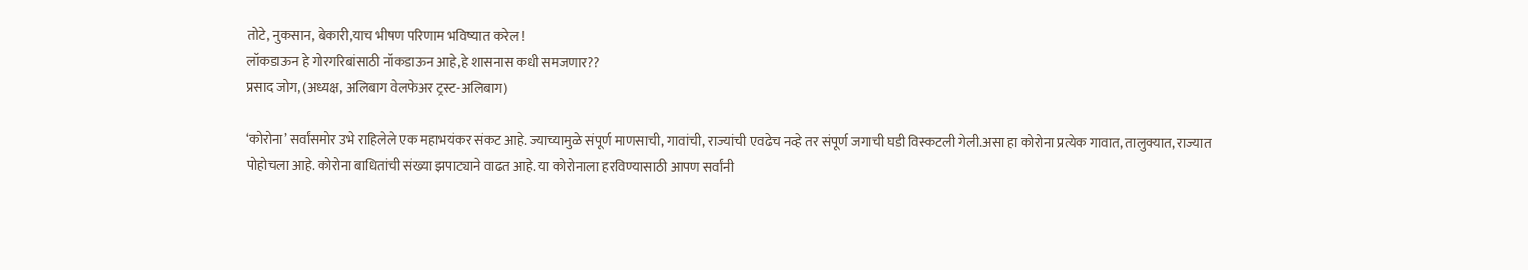तोटे, नुकसान, बेकारी,याच भीषण परिणाम भविष्यात करेल !
लॉकडाऊन हे गोरगरिबांसाठी नॉकडाऊन आहे,हे शासनास कधी समजणार??
प्रसाद जोग, (अध्यक्ष, अलिबाग वेलफेअर ट्रस्ट-अलिबाग)

‘कोरोना’ सर्वांसमोर उभे राहिलेले एक महाभयंकर संकट आहे. ज्याच्यामुळे संपूर्ण माणसाची, गावांची, राज्यांची एवढेच नव्हे तर संपूर्ण जगाची घडी विस्कटली गेली.असा हा कोरोना प्रत्येक गावात, तालुक्यात, राज्यात पोहोचला आहे. कोरोना बाधितांची संख्या झपाट्याने वाढत आहे. या कोरोनाला हरविण्यासाठी आपण सर्वांनी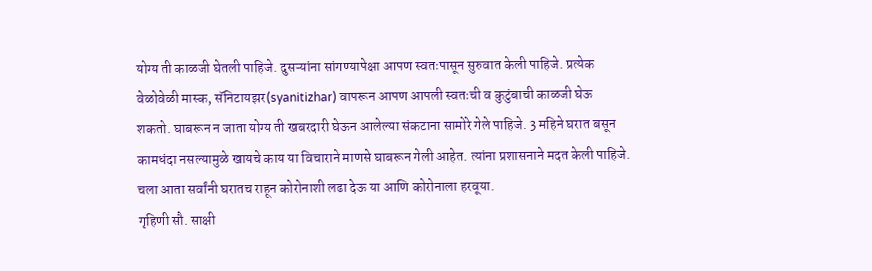योग्य ती काळजी घेतली पाहिजे. दुसऱ्यांना सांगण्यापेक्षा आपण स्वतःपासून सुरुवात केली पाहिजे. प्रत्येक वेळोवेळी मास्क, सॅनिटायझर(syanitizhar) वापरून आपण आपली स्वतःची व कुटुंबाची काळजी घेऊ शकतो. घाबरून न जाता योग्य ती खबरदारी घेऊन आलेल्या संकटाना सामोरे गेले पाहिजे. 3 महिने घरात बसून कामधंदा नसल्यामुळे खायचे काय या विचाराने माणसे घाबरून गेली आहेत. त्यांना प्रशासनाने मदत केली पाहिजे. चला आता सर्वांनी घरातच राहून कोरोनाशी लढा देऊ या आणि कोरोनाला हरवूया.
गृहिणी सौ. साक्षी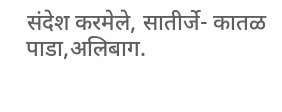संदेश करमेले, सातीर्जे- कातळ पाडा,अलिबाग.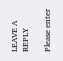LEAVE A REPLY

Please enter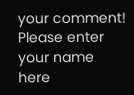your comment!
Please enter your name here